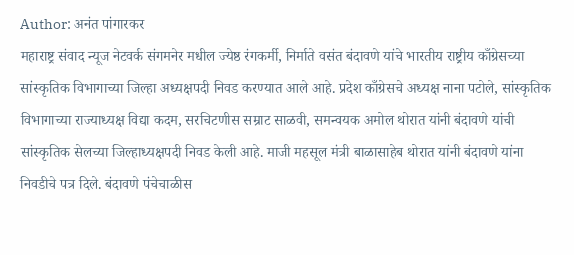Author: अनंत पांगारकर
महाराष्ट्र संवाद न्यूज नेटवर्क संगमनेर मधील ज्येष्ठ रंगकर्मी, निर्माते वसंत बंदावणे यांचे भारतीय राष्ट्रीय काँग्रेसच्या सांस्कृतिक विभागाच्या जिल्हा अध्यक्षपदी निवड करण्यात आले आहे. प्रदेश काँग्रेसचे अध्यक्ष नाना पटोले, सांस्कृतिक विभागाच्या राज्याध्यक्ष विद्या कदम, सरचिटणीस सम्राट साळवी, समन्वयक अमोल थोरात यांनी बंदावणे यांची सांस्कृतिक सेलच्या जिल्हाध्यक्षपदी निवड केली आहे. माजी महसूल मंत्री बाळासाहेब थोरात यांनी बंदावणे यांना निवडीचे पत्र दिले. बंदावणे पंचेचाळीस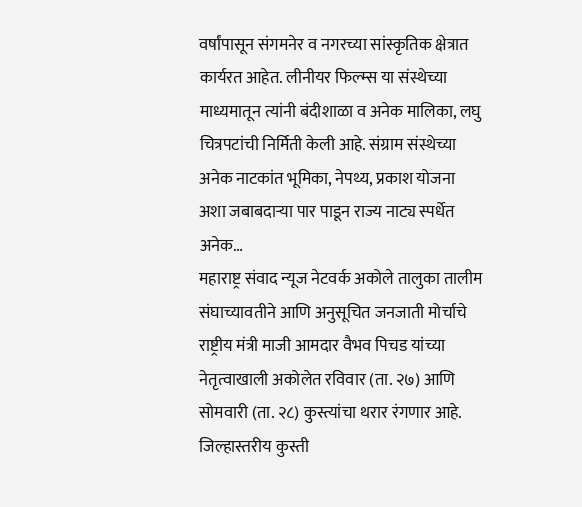वर्षांपासून संगमनेर व नगरच्या सांस्कृतिक क्षेत्रात कार्यरत आहेत. लीनीयर फिल्म्स या संस्थेच्या माध्यमातून त्यांनी बंदीशाळा व अनेक मालिका, लघु चित्रपटांची निर्मिती केली आहे. संग्राम संस्थेच्या अनेक नाटकांत भूमिका, नेपथ्य, प्रकाश योजना अशा जबाबदाऱ्या पार पाडून राज्य नाट्य स्पर्धेत अनेक…
महाराष्ट्र संवाद न्यूज नेटवर्क अकोले तालुका तालीम संघाच्यावतीने आणि अनुसूचित जनजाती मोर्चाचे राष्ट्रीय मंत्री माजी आमदार वैभव पिचड यांच्या नेतृत्वाखाली अकोलेत रविवार (ता. २७) आणि सोमवारी (ता. २८) कुस्त्यांचा थरार रंगणार आहे. जिल्हास्तरीय कुस्ती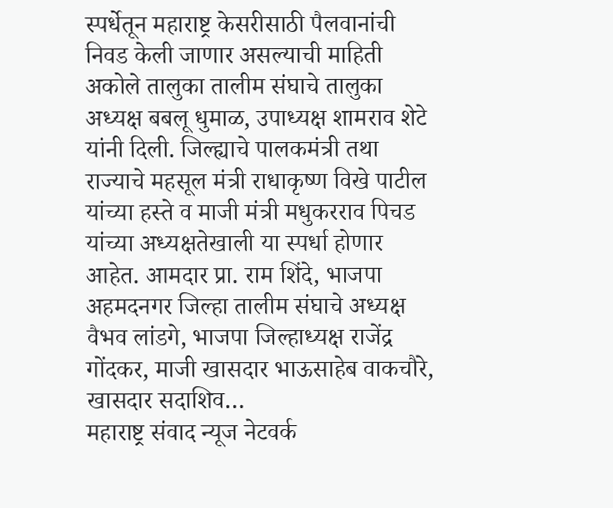स्पर्धेतून महाराष्ट्र केसरीसाठी पैलवानांची निवड केली जाणार असल्याची माहिती अकोले तालुका तालीम संघाचे तालुका अध्यक्ष बबलू धुमाळ, उपाध्यक्ष शामराव शेटे यांनी दिली. जिल्ह्याचे पालकमंत्री तथा राज्याचे महसूल मंत्री राधाकृष्ण विखे पाटील यांच्या हस्ते व माजी मंत्री मधुकरराव पिचड यांच्या अध्यक्षतेखाली या स्पर्धा होणार आहेत. आमदार प्रा. राम शिंदे, भाजपा अहमदनगर जिल्हा तालीम संघाचे अध्यक्ष वैभव लांडगे, भाजपा जिल्हाध्यक्ष राजेंद्र गोंदकर, माजी खासदार भाऊसाहेब वाकचौरे, खासदार सदाशिव…
महाराष्ट्र संवाद न्यूज नेटवर्क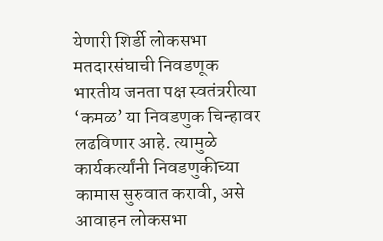येणारी शिर्डी लोकसभा मतदारसंघाची निवडणूक भारतीय जनता पक्ष स्वतंत्ररीत्या ‘कमळ’ या निवडणुक चिन्हावर लढविणार आहे. त्यामुळे कार्यकर्त्यांनी निवडणुकीच्या कामास सुरुवात करावी, असे आवाहन लोकसभा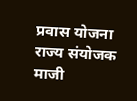प्रवास योजना राज्य संयोजक माजी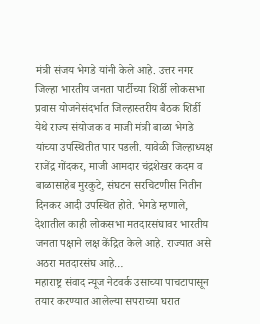मंत्री संजय भेगडे यांनी केले आहे. उत्तर नगर जिल्हा भारतीय जनता पार्टीच्या शिर्डी लोकसभा प्रवास योजनेसंदर्भात जिल्हास्तरीय बैठक शिर्डी येथे राज्य संयोजक व माजी मंत्री बाळा भेगडे यांच्या उपस्थितीत पार पडली. यावेळी जिल्हाध्यक्ष राजेंद्र गोंदकर, माजी आमदार चंद्रशेखर कदम व बाळासाहेब मुरकुटे, संघटन सरचिटणीस नितीन दिनकर आदी उपस्थित होते. भेगडे म्हणाले, देशातील काही लोकसभा मतदारसंघावर भारतीय जनता पक्षाने लक्ष केंद्रित केले आहे. राज्यात असे अठरा मतदारसंघ आहे…
महाराष्ट्र संवाद न्यूज नेटवर्क उसाच्या पाचटापासून तयार करण्यात आलेल्या सपराच्या घरात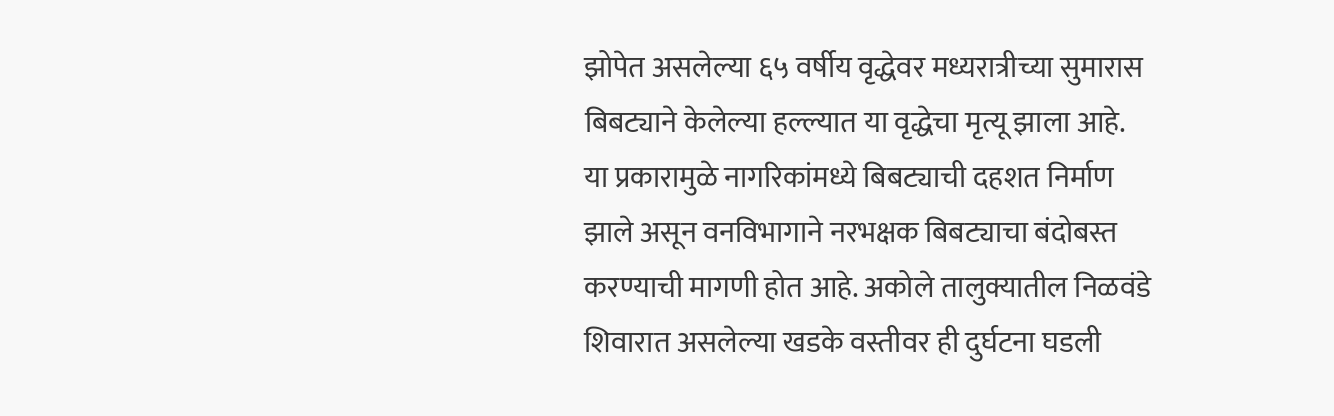झोपेत असलेल्या ६५ वर्षीय वृद्धेवर मध्यरात्रीच्या सुमारास बिबट्याने केलेल्या हल्ल्यात या वृद्धेचा मृत्यू झाला आहे. या प्रकारामुळे नागरिकांमध्ये बिबट्याची दहशत निर्माण झाले असून वनविभागाने नरभक्षक बिबट्याचा बंदोबस्त करण्याची मागणी होत आहे. अकोले तालुक्यातील निळवंडे शिवारात असलेल्या खडके वस्तीवर ही दुर्घटना घडली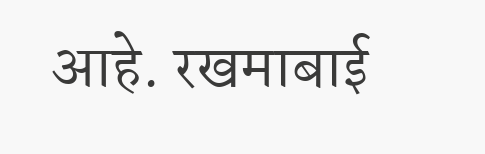आहे. रखमाबाई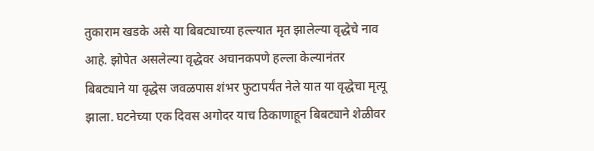तुकाराम खडके असे या बिबट्याच्या हल्ल्यात मृत झालेल्या वृद्धेचे नाव आहे. झोपेत असलेल्या वृद्धेवर अचानकपणे हल्ला केल्यानंतर बिबट्याने या वृद्धेस जवळपास शंभर फुटापर्यंत नेले यात या वृद्धेचा मृत्यू झाला. घटनेच्या एक दिवस अगोदर याच ठिकाणाहून बिबट्याने शेळीवर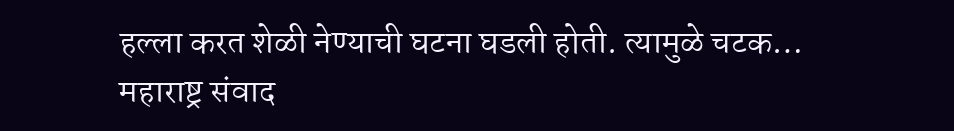हल्ला करत शेळी नेण्याची घटना घडली होती. त्यामुळे चटक…
महाराष्ट्र संवाद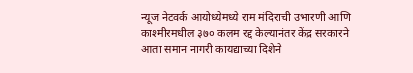न्यूज नेटवर्क आयोध्येमध्ये राम मंदिराची उभारणी आणि काश्मीरमधील ३७० कलम रद्द केल्यानंतर केंद्र सरकारने आता समान नागरी कायद्याच्या दिशेने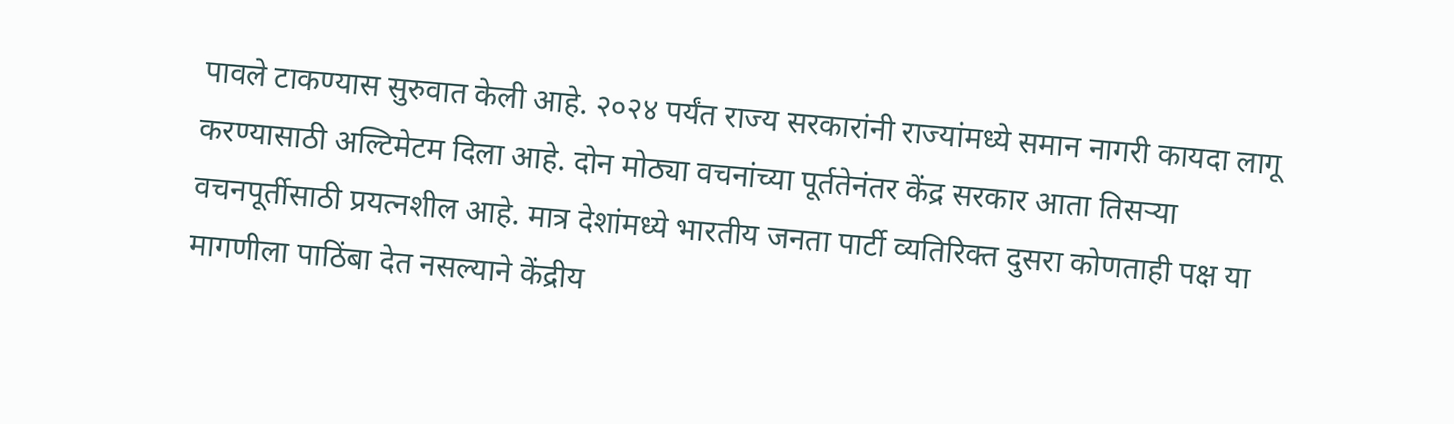पावले टाकण्यास सुरुवात केली आहे. २०२४ पर्यंत राज्य सरकारांनी राज्यांमध्ये समान नागरी कायदा लागू करण्यासाठी अल्टिमेटम दिला आहे. दोन मोठ्या वचनांच्या पूर्ततेनंतर केंद्र सरकार आता तिसऱ्या वचनपूर्तीसाठी प्रयत्नशील आहे. मात्र देशांमध्ये भारतीय जनता पार्टी व्यतिरिक्त दुसरा कोणताही पक्ष या मागणीला पाठिंबा देत नसल्याने केंद्रीय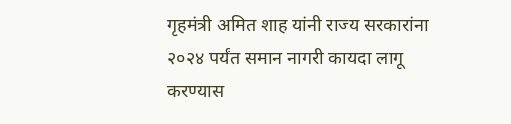गृहमंत्री अमित शाह यांनी राज्य सरकारांना २०२४ पर्यंत समान नागरी कायदा लागू करण्यास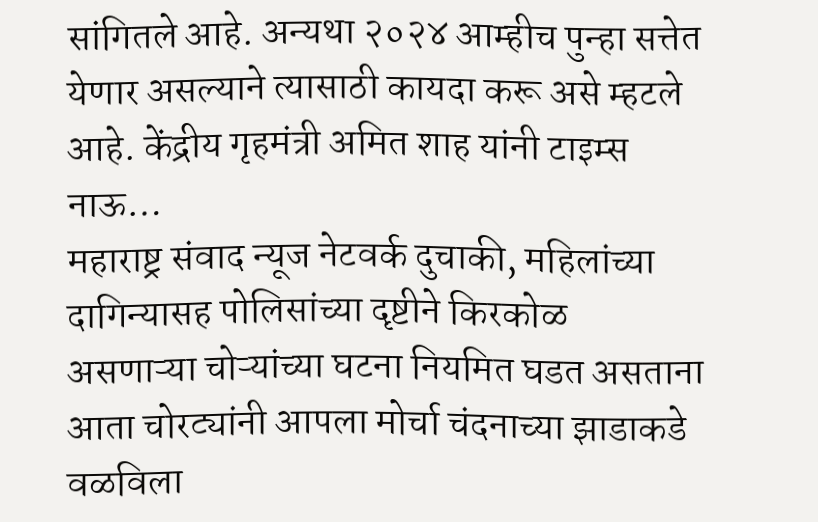सांगितले आहे. अन्यथा २०२४ आम्हीच पुन्हा सत्तेत येणार असल्याने त्यासाठी कायदा करू असे म्हटले आहे. केंद्रीय गृहमंत्री अमित शाह यांनी टाइम्स नाऊ…
महाराष्ट्र संवाद न्यूज नेटवर्क दुचाकी, महिलांच्या दागिन्यासह पोलिसांच्या दृष्टीने किरकोळ असणाऱ्या चोऱ्यांच्या घटना नियमित घडत असताना आता चोरट्यांनी आपला मोर्चा चंदनाच्या झाडाकडे वळविला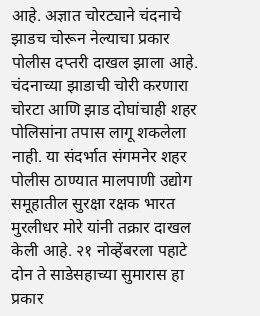आहे. अज्ञात चोरट्याने चंदनाचे झाडच चोरून नेल्याचा प्रकार पोलीस दप्तरी दाखल झाला आहे. चंदनाच्या झाडाची चोरी करणारा चोरटा आणि झाड दोघांचाही शहर पोलिसांना तपास लागू शकलेला नाही. या संदर्भात संगमनेर शहर पोलीस ठाण्यात मालपाणी उद्योग समूहातील सुरक्षा रक्षक भारत मुरलीधर मोरे यांनी तक्रार दाखल केली आहे. २१ नोव्हेंबरला पहाटे दोन ते साडेसहाच्या सुमारास हा प्रकार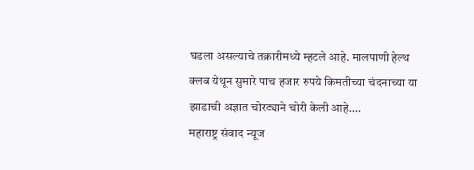घडला असल्याचे तक्रारीमध्ये म्हटले आहे. मालपाणी हेल्थ क्लब येथून सुमारे पाच हजार रुपये किमतीच्या चंदनाच्या या झाडाची अज्ञात चोरट्याने चोरी केली आहे.…
महाराष्ट्र संवाद न्यूज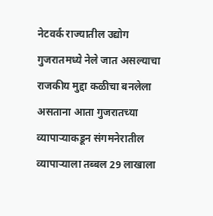नेटवर्क राज्यातील उद्योग गुजरातमध्ये नेले जात असल्याचा राजकीय मुद्दा कळीचा बनलेला असताना आता गुजरातच्या व्यापाऱ्याकडून संगमनेरातील व्यापाऱ्याला तब्बल 29 लाखाला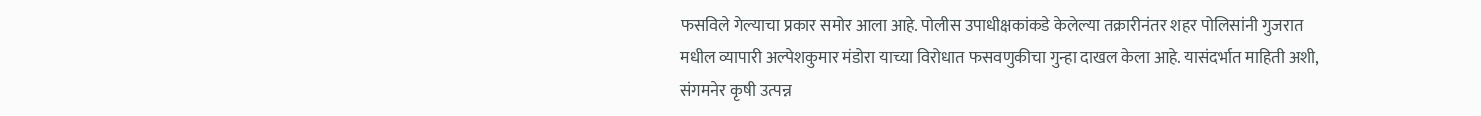फसविले गेल्याचा प्रकार समोर आला आहे. पोलीस उपाधीक्षकांकडे केलेल्या तक्रारीनंतर शहर पोलिसांनी गुजरात मधील व्यापारी अल्पेशकुमार मंडोरा याच्या विरोधात फसवणुकीचा गुन्हा दाखल केला आहे. यासंदर्भात माहिती अशी, संगमनेर कृषी उत्पन्न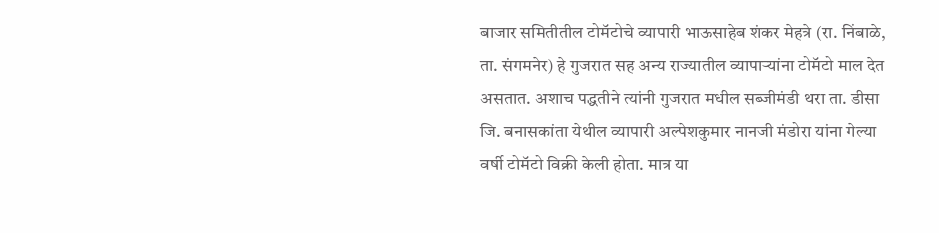बाजार समितीतील टोमॅटोचे व्यापारी भाऊसाहेब शंकर मेहत्रे (रा. निंबाळे, ता. संगमनेर) हे गुजरात सह अन्य राज्यातील व्यापाऱ्यांना टोमॅटो माल देत असतात. अशाच पद्धतीने त्यांनी गुजरात मधील सब्जीमंडी थरा ता. डीसा जि. बनासकांता येथील व्यापारी अल्पेशकुमार नानजी मंडोरा यांना गेल्या वर्षी टोमॅटो विक्री केली होता. मात्र या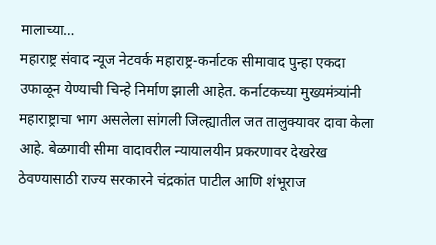मालाच्या…
महाराष्ट्र संवाद न्यूज नेटवर्क महाराष्ट्र-कर्नाटक सीमावाद पुन्हा एकदा उफाळून येण्याची चिन्हे निर्माण झाली आहेत. कर्नाटकच्या मुख्यमंत्र्यांनी महाराष्ट्राचा भाग असलेला सांगली जिल्ह्यातील जत तालुक्यावर दावा केला आहे. बेळगावी सीमा वादावरील न्यायालयीन प्रकरणावर देखरेख ठेवण्यासाठी राज्य सरकारने चंद्रकांत पाटील आणि शंभूराज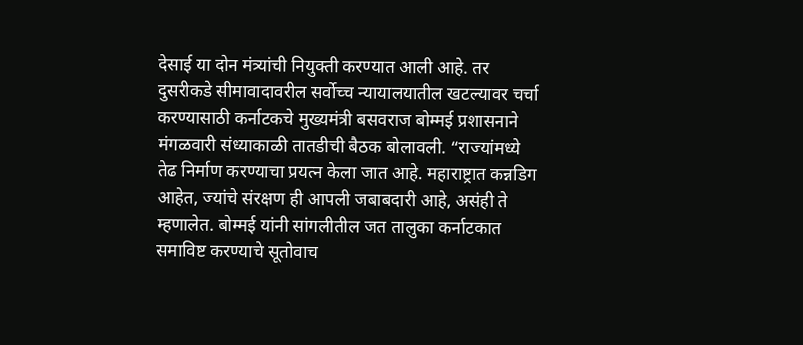देसाई या दोन मंत्र्यांची नियुक्ती करण्यात आली आहे. तर दुसरीकडे सीमावादावरील सर्वोच्च न्यायालयातील खटल्यावर चर्चा करण्यासाठी कर्नाटकचे मुख्यमंत्री बसवराज बोम्मई प्रशासनाने मंगळवारी संध्याकाळी तातडीची बैठक बोलावली. “राज्यांमध्ये तेढ निर्माण करण्याचा प्रयत्न केला जात आहे. महाराष्ट्रात कन्नडिग आहेत, ज्यांचे संरक्षण ही आपली जबाबदारी आहे, असंही ते म्हणालेत. बोम्मई यांनी सांगलीतील जत तालुका कर्नाटकात समाविष्ट करण्याचे सूतोवाच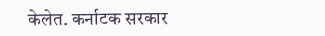केलेत. कर्नाटक सरकार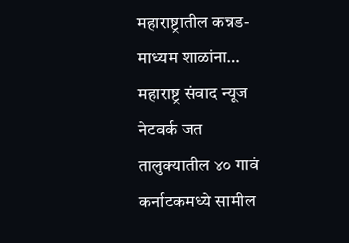महाराष्ट्रातील कन्नड-माध्यम शाळांना…
महाराष्ट्र संवाद न्यूज नेटवर्क जत तालुक्यातील ४० गावं कर्नाटकमध्ये सामील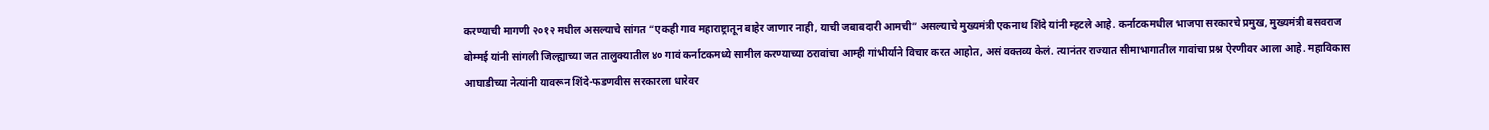करण्याची मागणी २०१२ मधील असल्याचे सांगत “एकही गाव महाराष्ट्रातून बाहेर जाणार नाही, याची जबाबदारी आमची” असल्याचे मुख्यमंत्री एकनाथ शिंदे यांनी म्हटले आहे. कर्नाटकमधील भाजपा सरकारचे प्रमुख, मुख्यमंत्री बसवराज बोम्मई यांनी सांगली जिल्ह्याच्या जत तालुक्यातील ४० गावं कर्नाटकमध्ये सामील करण्याच्या ठरावांचा आम्ही गांभीर्याने विचार करत आहोत, असं वक्तव्य केलं. त्यानंतर राज्यात सीमाभागातील गावांचा प्रश्न ऐरणीवर आला आहे. महाविकास आघाडीच्या नेत्यांनी यावरून शिंदे-फडणवीस सरकारला धारेवर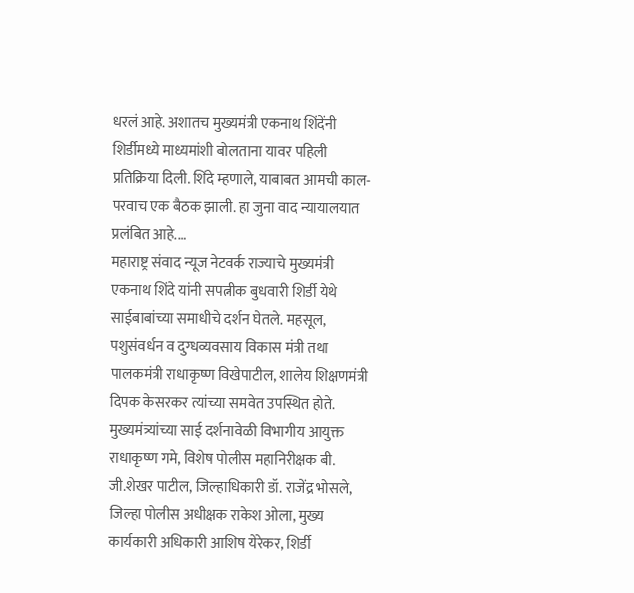धरलं आहे. अशातच मुख्यमंत्री एकनाथ शिंदेंनी शिर्डीमध्ये माध्यमांशी बोलताना यावर पहिली प्रतिक्रिया दिली. शिंदे म्हणाले, याबाबत आमची काल-परवाच एक बैठक झाली. हा जुना वाद न्यायालयात प्रलंबित आहे.…
महाराष्ट्र संवाद न्यूज नेटवर्क राज्याचे मुख्यमंत्री एकनाथ शिंदे यांनी सपत्नीक बुधवारी शिर्डी येथे साईबाबांच्या समाधीचे दर्शन घेतले. महसूल, पशुसंवर्धन व दुग्धव्यवसाय विकास मंत्री तथा पालकमंत्री राधाकृष्ण विखेपाटील, शालेय शिक्षणमंत्री दिपक केसरकर त्यांच्या समवेत उपस्थित होते. मुख्यमंत्र्यांच्या साई दर्शनावेळी विभागीय आयुक्त राधाकृष्ण गमे, विशेष पोलीस महानिरीक्षक बी. जी.शेखर पाटील, जिल्हाधिकारी डॉ. राजेंद्र भोसले, जिल्हा पोलीस अधीक्षक राकेश ओला, मुख्य कार्यकारी अधिकारी आशिष येरेकर, शिर्डी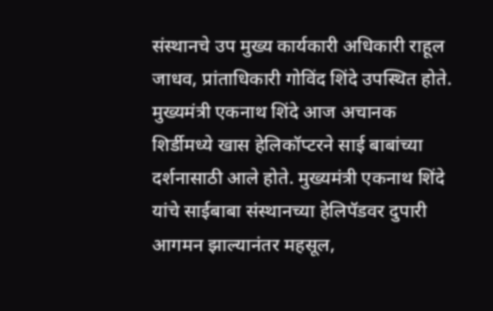संस्थानचे उप मुख्य कार्यकारी अधिकारी राहूल जाधव, प्रांताधिकारी गोविंद शिंदे उपस्थित होते. मुख्यमंत्री एकनाथ शिंदे आज अचानक शिर्डीमध्ये खास हेलिकॉप्टरने साई बाबांच्या दर्शनासाठी आले होते. मुख्यमंत्री एकनाथ शिंदे यांचे साईबाबा संस्थानच्या हेलिपॅडवर दुपारी आगमन झाल्यानंतर महसूल,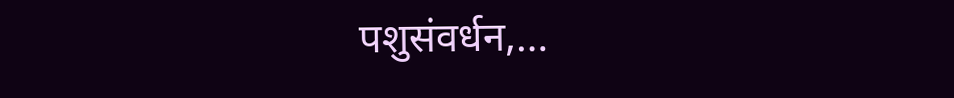पशुसंवर्धन,…